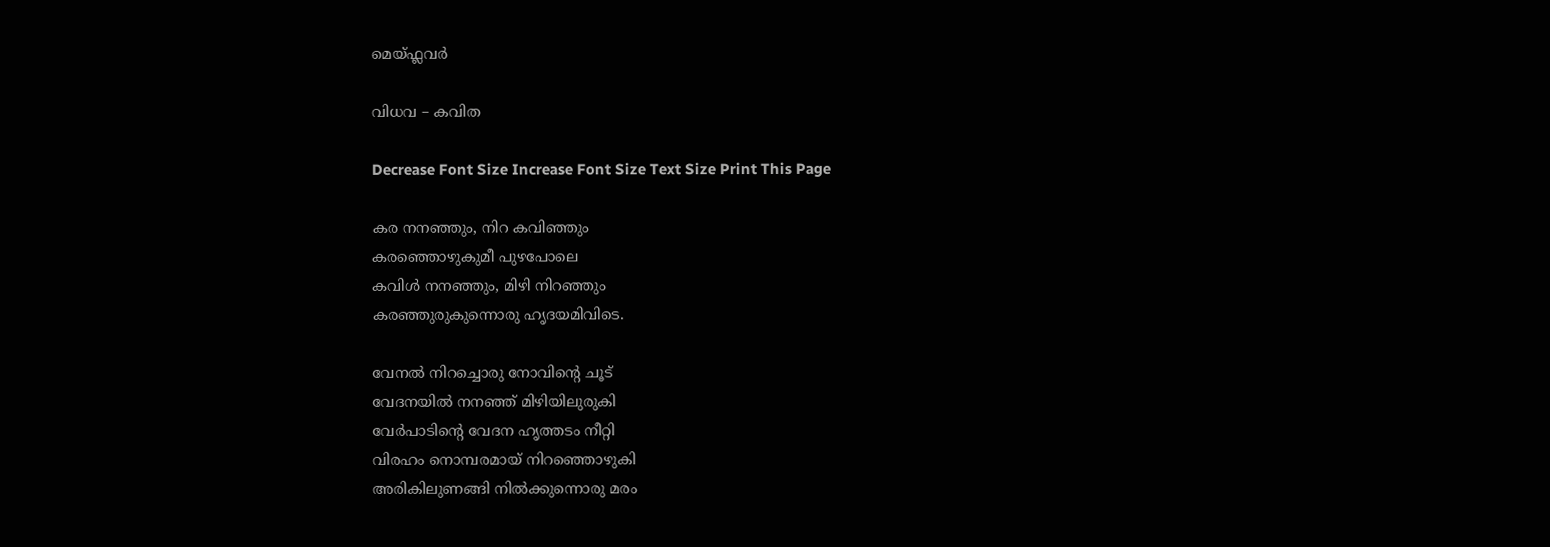മെയ്ഫ്ലവര്‍

വിധവ – കവിത

Decrease Font Size Increase Font Size Text Size Print This Page

കര നനഞ്ഞും, നിറ കവിഞ്ഞും
കരഞ്ഞൊഴുകുമീ പുഴപോലെ
കവിള്‍ നനഞ്ഞും, മിഴി നിറഞ്ഞും
കരഞ്ഞുരുകുന്നൊരു ഹൃദയമിവിടെ.

വേനല്‍ നിറച്ചൊരു നോവിന്‍റെ ചൂട്
വേദനയില്‍ നനഞ്ഞ് മിഴിയിലുരുകി
വേര്‍പാടിന്‍റെ വേദന ഹൃത്തടം നീറ്റി
വിരഹം നൊമ്പരമായ് നിറഞ്ഞൊഴുകി
അരികിലുണങ്ങി നില്‍ക്കുന്നൊരു മരം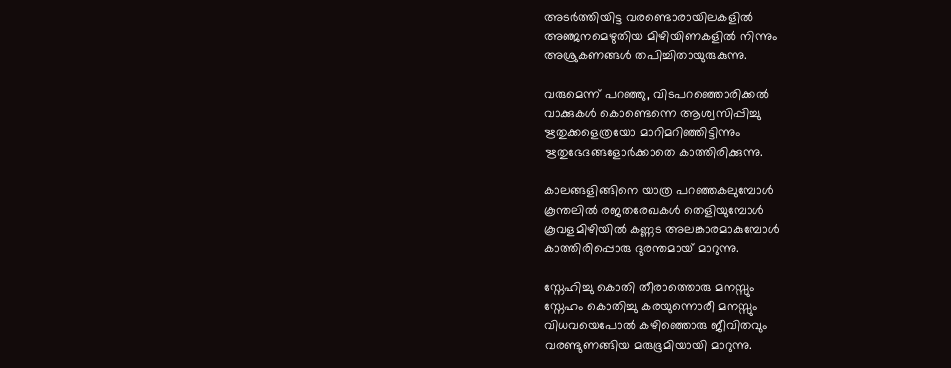അടര്‍ത്തിയിട്ട വരണ്ടൊരായിലകളില്‍
അഞ്ജനമെഴുതിയ മിഴിയിണകളില്‍ നിന്നും
അശ്രുകണങ്ങള്‍ തപിച്ചിതായുരുകുന്നു.

വരുമെന്ന് പറഞ്ഞു, വിടപറഞ്ഞൊരിക്കല്‍
വാക്കുകള്‍ കൊണ്ടെന്നെ ആശ്വസിപ്പിച്ചു
ഋതുക്കളെത്രയോ മാറിമറിഞ്ഞിട്ടിന്നും
ഋതുഭേദങ്ങളോര്‍ക്കാതെ കാത്തിരിക്കുന്നു.

കാലങ്ങളിങ്ങിനെ യാത്ര പറഞ്ഞകലുമ്പോള്‍
കൂന്തലില്‍ രജതരേഖകള്‍ തെളിയുമ്പോള്‍
കൂവളമിഴിയില്‍ കണ്ണട അലങ്കാരമാകുമ്പോള്‍
കാത്തിരിപ്പൊരു ദുരന്തമായ് മാറുന്നു.

സ്നേഹിച്ചു കൊതി തീരാത്തൊരു മനസ്സും
സ്നേഹം കൊതിച്ചു കരയുന്നൊരീ മനസ്സും
വിധവയെപോല്‍ കഴിഞ്ഞൊരു ജീവിതവും
വരണ്ടുണങ്ങിയ മരുഭൂമിയായി മാറുന്നു.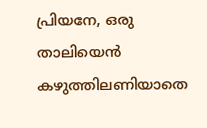പ്രിയനേ, ഒരു താലിയെന്‍ കഴുത്തിലണിയാതെ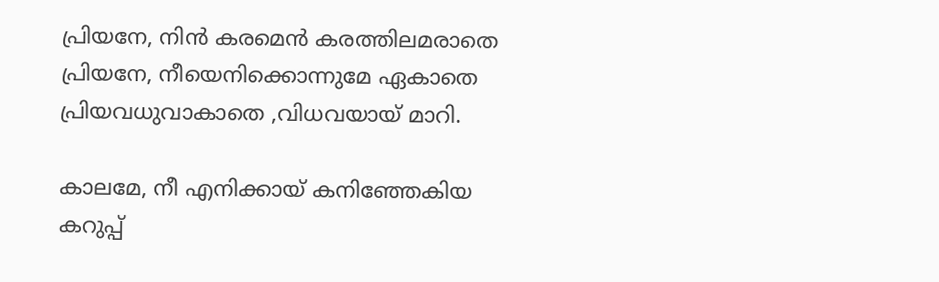പ്രിയനേ, നിന്‍ കരമെന്‍ കരത്തിലമരാതെ
പ്രിയനേ, നീയെനിക്കൊന്നുമേ ഏകാതെ
പ്രിയവധുവാകാതെ ,വിധവയായ് മാറി.

കാലമേ, നീ എനിക്കായ് കനിഞ്ഞേകിയ
കറുപ്പ്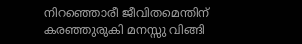നിറഞ്ഞൊരീ ജീവിതമെന്തിന്
കരഞ്ഞുരുകി മനസ്സു വിങ്ങി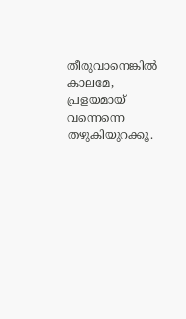തീരുവാനെങ്കില്‍
കാലമേ, പ്രളയമായ് വന്നെന്നെ തഴുകിയുറക്കൂ.